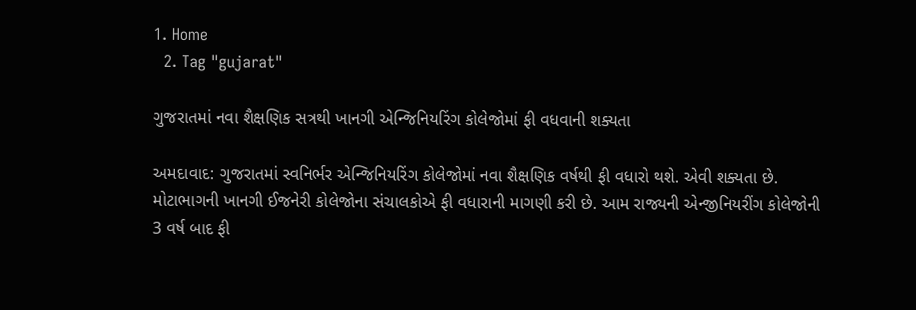1. Home
  2. Tag "gujarat"

ગુજરાતમાં નવા શૈક્ષણિક સત્રથી ખાનગી એન્જિનિયરિંગ કોલેજોમાં ફી વધવાની શક્યતા

અમદાવાદ: ગુજરાતમાં સ્વનિર્ભર એન્જિનિયરિંગ કોલેજોમાં નવા શૈક્ષણિક વર્ષથી ફી વધારો થશે. એવી શક્યતા છે. મોટાભાગની ખાનગી ઈજનેરી કોલેજોના સંચાલકોએ ફી વધારાની માગણી કરી છે. આમ રાજ્યની એન્જીનિયરીંગ કોલેજોની 3 વર્ષ બાદ ફી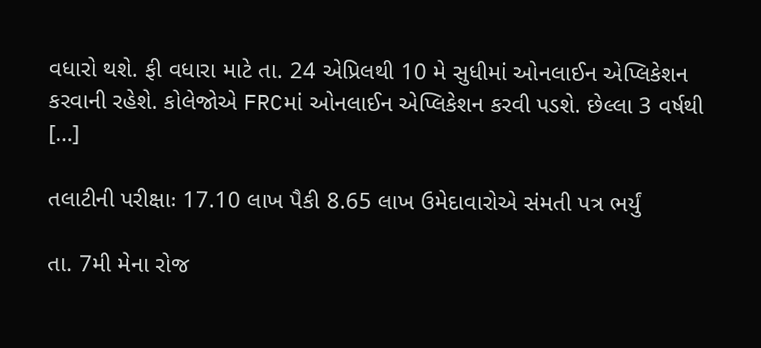વધારો થશે. ફી વધારા માટે તા. 24 એપ્રિલથી 10 મે સુધીમાં ઓનલાઈન એપ્લિકેશન કરવાની રહેશે. કોલેજોએ FRCમાં ઓનલાઈન એપ્લિકેશન કરવી પડશે. છેલ્લા 3 વર્ષથી […]

તલાટીની પરીક્ષાઃ 17.10 લાખ પૈકી 8.65 લાખ ઉમેદાવારોએ સંમતી પત્ર ભર્યું

તા. 7મી મેના રોજ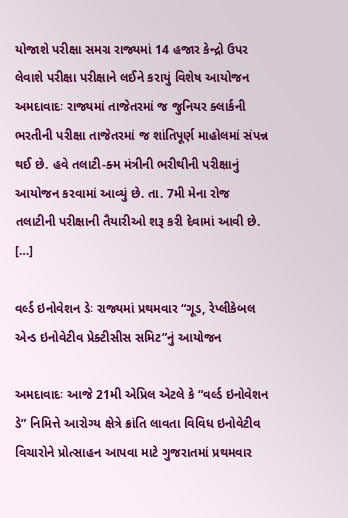યોજાશે પરીક્ષા સમગ્ર રાજ્યમાં 14 હજાર કેન્દ્રો ઉપર લેવાશે પરીક્ષા પરીક્ષાને લઈને કરાયું વિશેષ આયોજન અમદાવાદઃ રાજ્યમાં તાજેતરમાં જ જુનિયર ક્લાર્કની ભરતીની પરીક્ષા તાજેતરમાં જ શાંતિપૂર્ણ માહોલમાં સંપન્ન થઈ છે. હવે તલાટી-ક્મ મંત્રીની ભરીથીની પરીક્ષાનું આયોજન કરવામાં આવ્યું છે. તા. 7મી મેના રોજ તલાટીની પરીક્ષાની તૈયારીઓ શરૂ કરી દેવામાં આવી છે. […]

વર્લ્ડ ઇનોવેશન ડેઃ રાજ્યમાં પ્રથમવાર “ગૂડ, રેપ્લીકેબલ એન્ડ ઇનોવેટીવ પ્રેક્ટીસીસ સમિટ”નું આયોજન

અમદાવાદઃ આજે 21મી એપ્રિલ એટલે કે “વર્લ્ડ ઇનોવેશન ડે” નિમિત્તે આરોગ્ય ક્ષેત્રે ક્રાંતિ લાવતા વિવિધ ઇનોવેટીવ વિચારોને પ્રોત્સાહન આપવા માટે ગુજરાતમાં પ્રથમવાર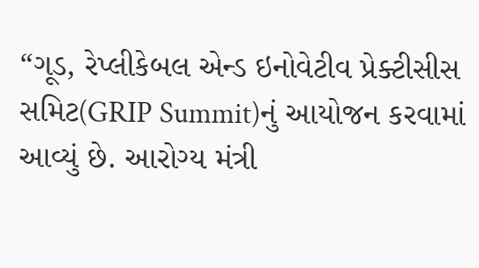“ગૂડ, રેપ્લીકેબલ એન્ડ ઇનોવેટીવ પ્રેક્ટીસીસ સમિટ(GRIP Summit)નું આયોજન કરવામાં આવ્યું છે. આરોગ્ય મંત્રી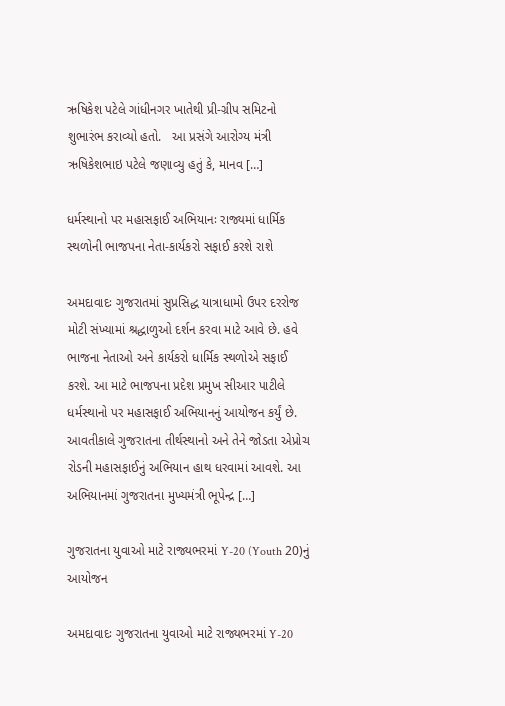ઋષિકેશ પટેલે ગાંધીનગર ખાતેથી પ્રી-ગ્રીપ સમિટનો શુભારંભ કરાવ્યો હતો.   આ પ્રસંગે આરોગ્ય મંત્રી ઋષિકેશભાઇ પટેલે જણાવ્યુ હતું કે, માનવ […]

ધર્મસ્થાનો પર મહાસફાઈ અભિયાનઃ રાજ્યમાં ધાર્મિક સ્થળોની ભાજપના નેતા-કાર્યકરો સફાઈ કરશે રાશે

અમદાવાદઃ ગુજરાતમાં સુપ્રસિદ્ધ યાત્રાધામો ઉપર દરરોજ મોટી સંખ્યામાં શ્રદ્ધાળુઓ દર્શન કરવા માટે આવે છે. હવે ભાજના નેતાઓ અને કાર્યકરો ધાર્મિક સ્થળોએ સફાઈ કરશે. આ માટે ભાજપના પ્રદેશ પ્રમુખ સીઆર પાટીલે ધર્મસ્થાનો પર મહાસફાઈ અભિયાનનું આયોજન કર્યું છે. આવતીકાલે ગુજરાતના તીર્થસ્થાનો અને તેને જોડતા એપ્રોચ રોડની મહાસફાઈનું અભિયાન હાથ ધરવામાં આવશે. આ અભિયાનમાં ગુજરાતના મુખ્યમંત્રી ભૂપેન્દ્ર […]

ગુજરાતના યુવાઓ માટે રાજ્યભરમાં Y-20 (Youth 20)નું આયોજન

અમદાવાદઃ ગુજરાતના યુવાઓ માટે રાજ્યભરમાં Y-20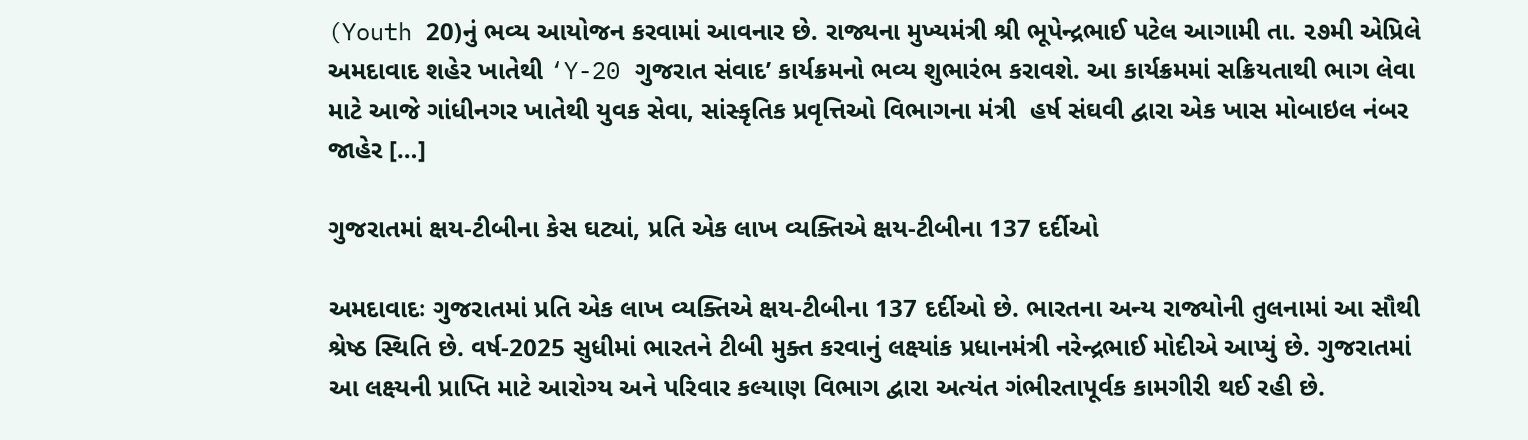(Youth 20)નું ભવ્ય આયોજન કરવામાં આવનાર છે. રાજ્યના મુખ્યમંત્રી શ્રી ભૂપેન્દ્રભાઈ પટેલ આગામી તા. ૨૭મી એપ્રિલે અમદાવાદ શહેર ખાતેથી ‘Y-20 ગુજરાત સંવાદ’ કાર્યક્રમનો ભવ્ય શુભારંભ કરાવશે. આ કાર્યક્રમમાં સક્રિયતાથી ભાગ લેવા માટે આજે ગાંધીનગર ખાતેથી યુવક સેવા, સાંસ્કૃતિક પ્રવૃત્તિઓ વિભાગના મંત્રી  હર્ષ સંઘવી દ્વારા એક ખાસ મોબાઇલ નંબર જાહેર […]

ગુજરાતમાં ક્ષય-ટીબીના કેસ ઘટ્યાં, પ્રતિ એક લાખ વ્યક્તિએ ક્ષય-ટીબીના 137 દર્દીઓ

અમદાવાદઃ ગુજરાતમાં પ્રતિ એક લાખ વ્યક્તિએ ક્ષય-ટીબીના 137 દર્દીઓ છે. ભારતના અન્ય રાજ્યોની તુલનામાં આ સૌથી શ્રેષ્ઠ સ્થિતિ છે. વર્ષ-2025 સુધીમાં ભારતને ટીબી મુક્ત કરવાનું લક્ષ્યાંક પ્રધાનમંત્રી નરેન્દ્રભાઈ મોદીએ આપ્યું છે. ગુજરાતમાં આ લક્ષ્યની પ્રાપ્તિ માટે આરોગ્ય અને પરિવાર કલ્યાણ વિભાગ દ્વારા અત્યંત ગંભીરતાપૂર્વક કામગીરી થઈ રહી છે.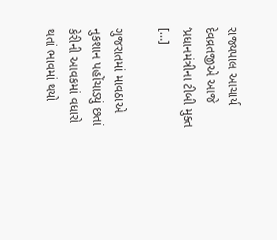રાજ્યપાલ આચાર્ય દેવવ્રતજીએ આજે ‘પ્રધાનમંત્રીના ટીબી મુક્ત […]

ગુજરાતમાં માવઠાએ નુકશાન પહોંચાડ્યું છતાં કેરીની આવકમાં વધારો થતાં ભાવમાં થયો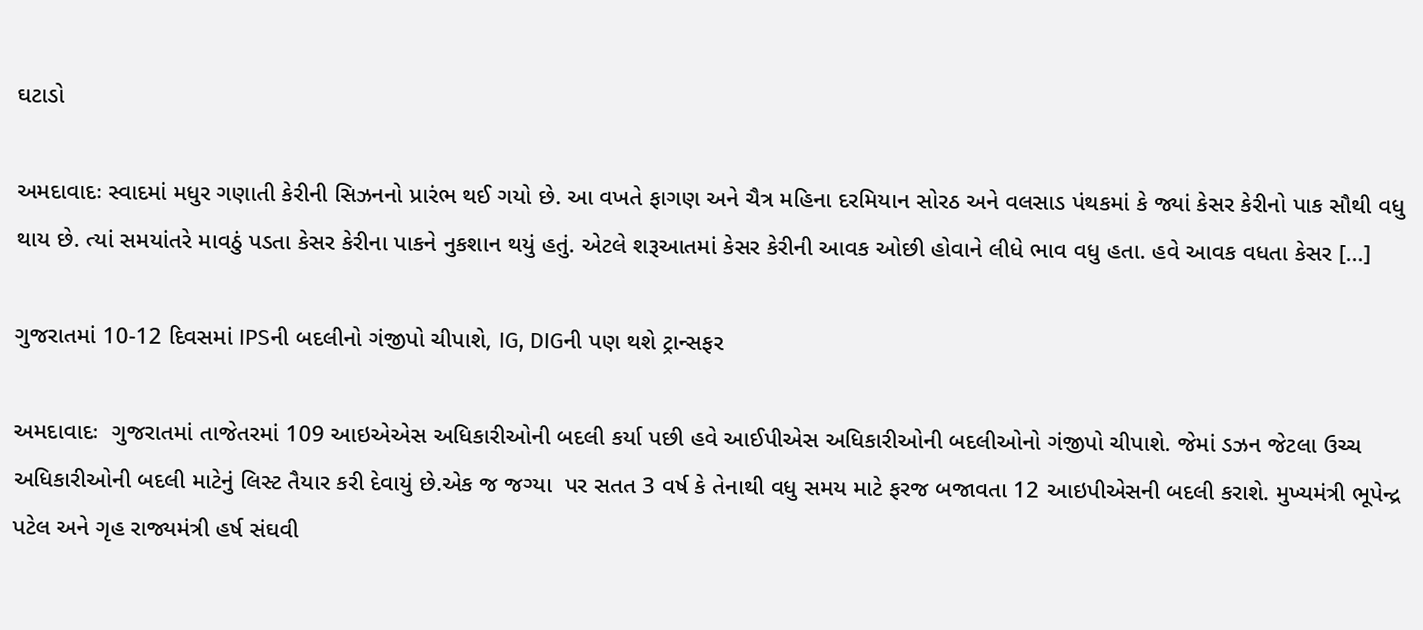ઘટાડો

અમદાવાદઃ સ્વાદમાં મધુર ગણાતી કેરીની સિઝનનો પ્રારંભ થઈ ગયો છે. આ વખતે ફાગણ અને ચૈત્ર મહિના દરમિયાન સોરઠ અને વલસાડ પંથકમાં કે જ્યાં કેસર કેરીનો પાક સૌથી વધુ થાય છે. ત્યાં સમયાંતરે માવઠું પડતા કેસર કેરીના પાકને નુકશાન થયું હતું. એટલે શરૂઆતમાં કેસર કેરીની આવક ઓછી હોવાને લીધે ભાવ વધુ હતા. હવે આવક વધતા કેસર […]

ગુજરાતમાં 10-12 દિવસમાં IPSની બદલીનો ગંજીપો ચીપાશે, IG, DIGની પણ થશે ટ્રાન્સફર

અમદાવાદઃ  ગુજરાતમાં તાજેતરમાં 109 આઇએએસ અધિકારીઓની બદલી કર્યા પછી હવે આઈપીએસ અધિકારીઓની બદલીઓનો ગંજીપો ચીપાશે. જેમાં ડઝન જેટલા ઉચ્ચ અધિકારીઓની બદલી માટેનું લિસ્ટ તૈયાર કરી દેવાયું છે.એક જ જગ્યા  પર સતત 3 વર્ષ કે તેનાથી વધુ સમય માટે ફરજ બજાવતા 12 આઇપીએસની બદલી કરાશે. મુખ્યમંત્રી ભૂપેન્દ્ર પટેલ અને ગૃહ રાજ્યમંત્રી હર્ષ સંઘવી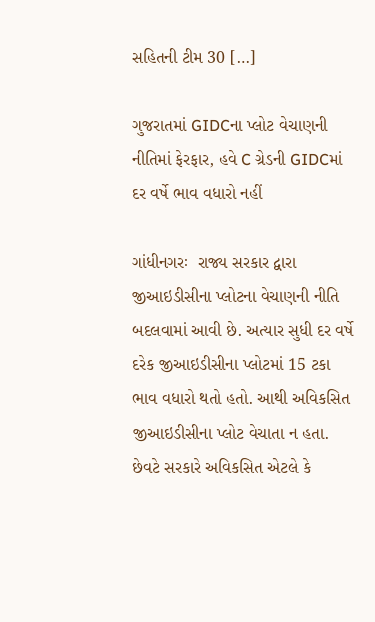સહિતની ટીમ 30 […]

ગુજરાતમાં GIDCના પ્લોટ વેચાણની નીતિમાં ફેરફાર, હવે C ગ્રેડની GIDCમાં દર વર્ષે ભાવ વધારો નહીં

ગાંધીનગરઃ  રાજ્ય સરકાર દ્વારા જીઆઇડીસીના પ્લોટના વેચાણની નીતિ બદલવામાં આવી છે. અત્યાર સુધી દર વર્ષે દરેક જીઆઇડીસીના પ્લોટમાં 15 ટકા ભાવ વધારો થતો હતો. આથી અવિકસિત જીઆઇડીસીના પ્લોટ વેચાતા ન હતા. છેવટે સરકારે અવિકસિત એટલે કે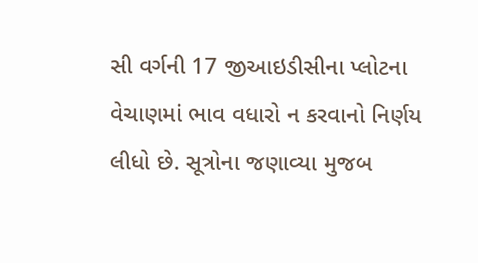સી વર્ગની 17 જીઆઇડીસીના પ્લોટના વેચાણમાં ભાવ વધારો ન કરવાનો નિર્ણય લીધો છે. સૂત્રોના જણાવ્યા મુજબ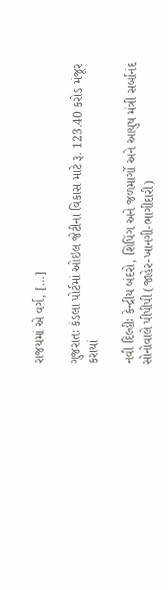રાજયમાં એ વર્ગ, […]

ગુજરાતઃ કંડલા પોર્ટમાં ઓઇલ જેટીના વિકાસ માટે રૂ. 123.40 કરોડ મંજૂર કરાયાં

નવી દિલ્હીઃ કેન્દ્રીય બંદરો, શિપિંગ અને જળમાર્ગો અને આયુષ મંત્રી સર્બાનંદ સોનોવાલે પીપીપી (જાહેર-ખાનગી-ભાગીદારી)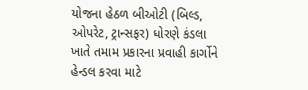યોજના હેઠળ બીઓટી (બિલ્ડ, ઓપરેટ, ટ્રાન્સફર) ધોરણે કંડલા ખાતે તમામ પ્રકારના પ્રવાહી કાર્ગોને હેન્ડલ કરવા માટે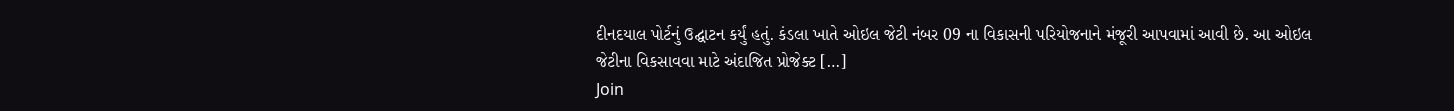દીનદયાલ પોર્ટનું ઉદ્ઘાટન કર્યું હતું. કંડલા ખાતે ઓઇલ જેટી નંબર 09 ના વિકાસની પરિયોજનાને મંજૂરી આપવામાં આવી છે. આ ઓઇલ જેટીના વિકસાવવા માટે અંદાજિત પ્રોજેક્ટ […]
Join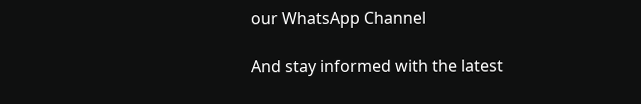our WhatsApp Channel

And stay informed with the latest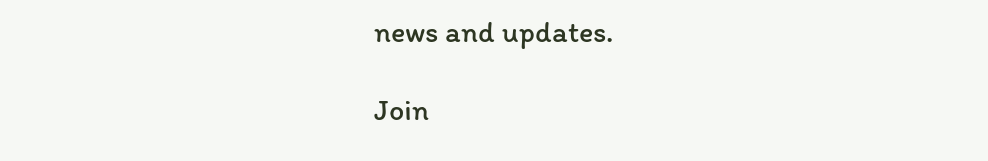news and updates.

Join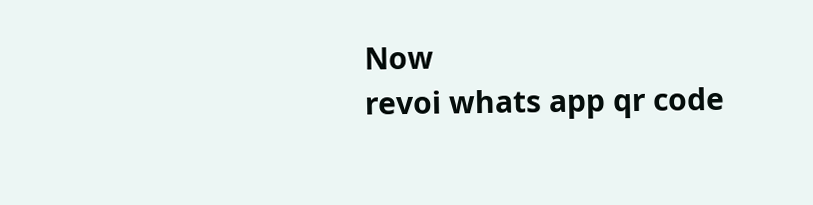Now
revoi whats app qr code